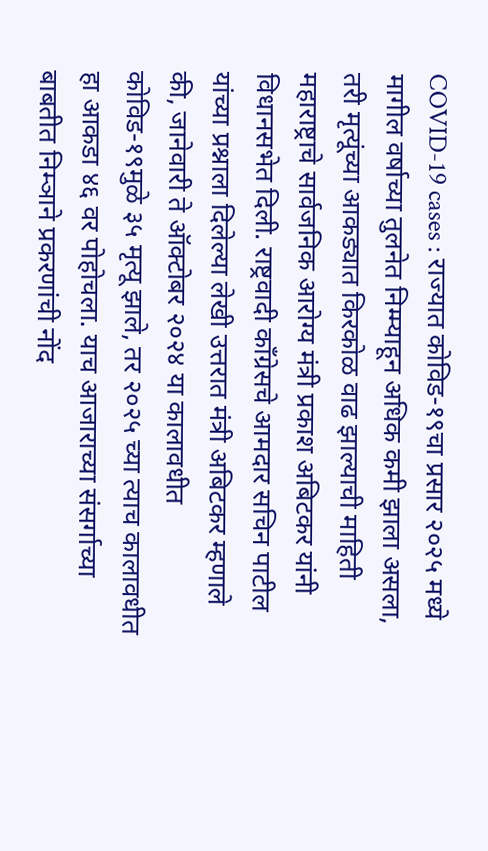COVID-19 cases : राज्यात कोविड-१९चा प्रसार २०२५ मध्ये मागील वर्षाच्या तुलनेत निम्म्याहून अधिक कमी झाला असला, तरी मृत्यूंच्या आकड्यात किरकोळ वाढ झाल्याची माहिती महाराष्ट्राचे सार्वजनिक आरोग्य मंत्री प्रकाश अबिटकर यांनी विधानसभेत दिली. राष्ट्रवादी काँग्रेसचे आमदार सचिन पाटील यांच्या प्रश्नाला दिलेल्या लेखी उत्तरात मंत्री अबिटकर म्हणाले की, जानेवारी ते ऑक्टोबर २०२४ या कालावधीत कोविड-१९मुळे ३५ मृत्यू झाले, तर २०२५ च्या त्याच कालावधीत हा आकडा ४६ वर पोहोचला. याच आजाराच्या संसर्गाच्या बाबतीत निम्ञाने प्रकरणांची नोंद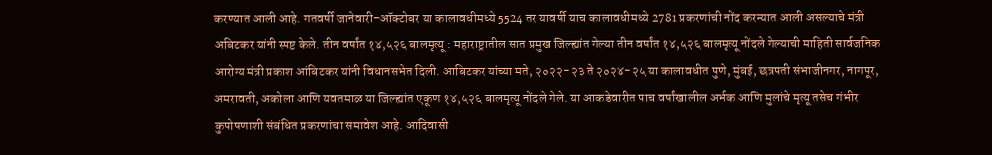करण्यात आली आहे. गतवर्षी जानेवारी–ऑक्टोबर या कालावधीमध्ये 5524 तर यावर्षी याच कालावधीमध्ये 2781 प्रकरणांची नोंद करन्यात आली असल्याचे मंत्री अबिटकर यांनी स्पष्ट केले. तीन वर्षांत १४,५२६ बालमृत्यू : महाराष्ट्रातील सात प्रमुख जिल्ह्यांत गेल्या तीन वर्षांत १४,५२६ बालमृत्यू नोंदले गेल्याची माहिती सार्वजनिक आरोग्य मंत्री प्रकाश आंबिटकर यांनी विधानसभेत दिली. आबिटकर यांच्या मते, २०२२-२३ ते २०२४-२५ या कालावधीत पुणे, मुंबई, छत्रपती संभाजीनगर, नागपूर, अमरावती, अकोला आणि यवतमाळ या जिल्ह्यांत एकूण १४,५२६ बालमृत्यू नोंदले गेले. या आकडेवारीत पाच वर्षांखालील अर्भक आणि मुलांचे मृत्यू तसेच गंभीर कुपोषणाशी संबंधित प्रकरणांचा समावेश आहे. आदिवासी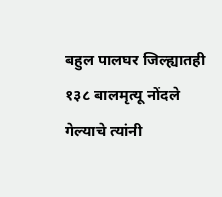बहुल पालघर जिल्ह्यातही १३८ बालमृत्यू नोंदले गेल्याचे त्यांनी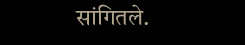सांगितले.